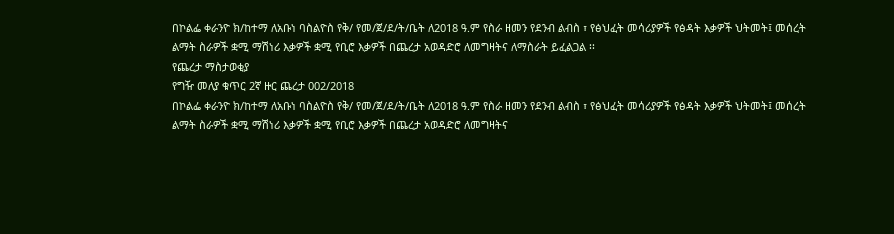በኮልፌ ቀራንዮ ክ/ከተማ ለአቡነ ባስልዮስ የቅ/ የመ/ጀ/ደ/ት/ቤት ለ2018 ዓ.ም የስራ ዘመን የደንብ ልብስ ፣ የፅህፈት መሳሪያዎች የፅዳት እቃዎች ህትመት፤ መሰረት ልማት ስራዎች ቋሚ ማሽነሪ እቃዎች ቋሚ የቢሮ እቃዎች በጨረታ አወዳድሮ ለመግዛትና ለማስራት ይፈልጋል ፡፡
የጨረታ ማስታወቂያ
የግዥ መለያ ቁጥር 2ኛ ዙር ጨረታ 002/2018
በኮልፌ ቀራንዮ ክ/ከተማ ለአቡነ ባስልዮስ የቅ/ የመ/ጀ/ደ/ት/ቤት ለ2018 ዓ.ም የስራ ዘመን የደንብ ልብስ ፣ የፅህፈት መሳሪያዎች የፅዳት እቃዎች ህትመት፤ መሰረት ልማት ስራዎች ቋሚ ማሽነሪ እቃዎች ቋሚ የቢሮ እቃዎች በጨረታ አወዳድሮ ለመግዛትና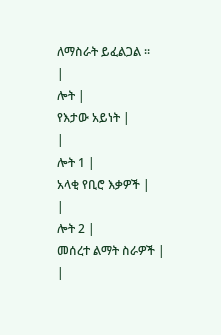ለማስራት ይፈልጋል ፡፡
|
ሎት |
የእታው አይነት |
|
ሎት 1 |
አላቂ የቢሮ እቃዎች |
|
ሎት 2 |
መሰረተ ልማት ስራዎች |
|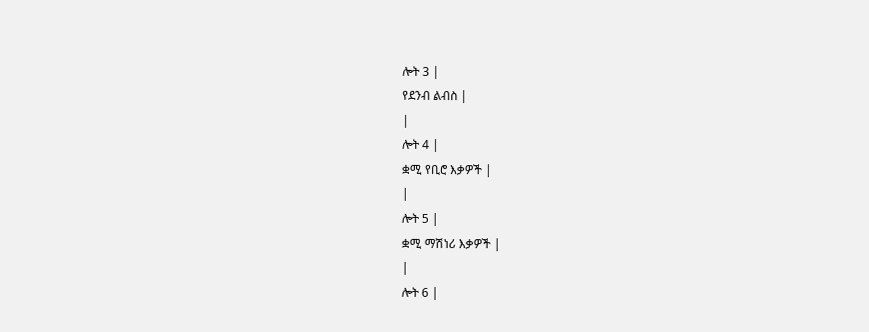ሎት 3 |
የደንብ ልብስ |
|
ሎት 4 |
ቋሚ የቢሮ እቃዎች |
|
ሎት 5 |
ቋሚ ማሽነሪ እቃዎች |
|
ሎት 6 |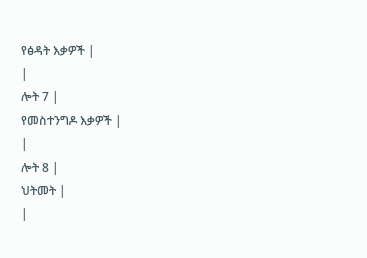የፅዳት እቃዎች |
|
ሎት 7 |
የመስተንግዶ እቃዎች |
|
ሎት 8 |
ህትመት |
|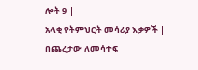ሎት 9 |
አላቂ የትምህርት መሳሪያ እቃዎች |
በጨረታው ለመሳተፍ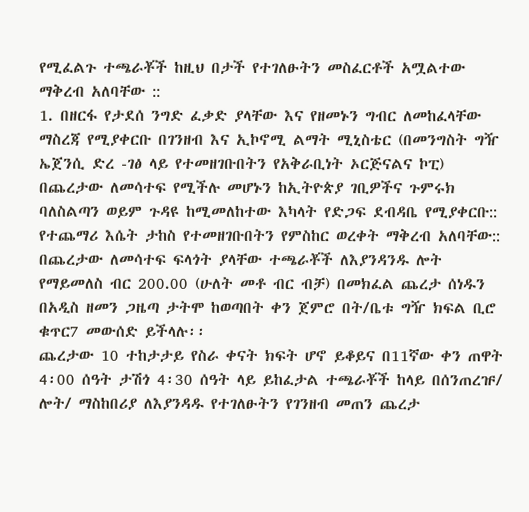የሚፈልጉ ተጫራቾች ከዚህ በታች የተገለፁትን መስፈርቶች አሟልተው ማቅረብ አለባቸው ::
1. በዘርፋ የታደሰ ንግድ ፈቃድ ያላቸው እና የዘመኑን ግብር ለመከፈላቸው ማስረጃ የሚያቀርቡ በገንዘብ እና ኢኮኖሚ ልማት ሚኒስቴር (በመንግስት ግዥ ኤጀንሲ ድረ -ገፅ ላይ የተመዘገቡበትን የአቅራቢነት ኦርጅናልና ኮፒ) በጨረታው ለመሳተፍ የሚችሉ መሆኑን ከኢትዮጵያ ገቢዎችና ጉምሩክ ባለስልጣን ወይም ጉዳዩ ከሚመለከተው እካላት የድጋፍ ደብዳቤ የሚያቀርቡ:: የተጨማሪ እሴት ታከስ የተመዘገቡበትን የምስከር ወረቀት ማቅረብ አለባቸው:: በጨረታው ለመሳተፍ ፍላጎት ያላቸው ተጫራቾች ለእያንዳንዱ ሎት የማይመለስ ብር 200.00 (ሁለት መቶ ብር ብቻ) በመክፈል ጨረታ ሰነዱን በአዲስ ዘመን ጋዜጣ ታትሞ ከወጣበት ቀን ጀምሮ በት/ቤቱ ግዥ ክፍል ቢሮ ቁጥር7 መውሰድ ይችላሉ፡፡
ጨረታው 10 ተከታታይ የስራ ቀናት ክፍት ሆኖ ይቆይና በ11ኛው ቀን ጠዋት 4፡00 ሰዓት ታሽጎ 4፡30 ሰዓት ላይ ይከፈታል ተጫራቾች ከላይ በሰንጠረዡ/ ሎት/ ማስከበሪያ ለእያንዳዱ የተገለፁትን የገንዘብ መጠን ጨረታ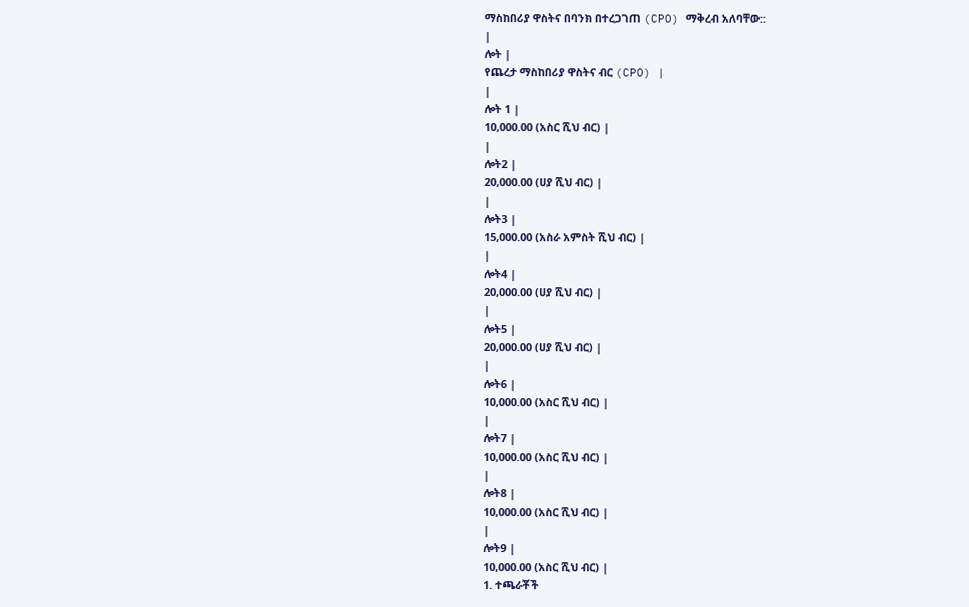ማስከበሪያ ዋስትና በባንክ በተረጋገጠ (CPO) ማቅረብ አለባቸው::
|
ሎት |
የጨረታ ማስከበሪያ ዋስትና ብር (CPO) |
|
ሎት 1 |
10,000.00 (አስር ሺህ ብር) |
|
ሎት2 |
20,000.00 (ሀያ ሺህ ብር) |
|
ሎት3 |
15,000.00 (አስራ አምስት ሺህ ብር) |
|
ሎት4 |
20,000.00 (ሀያ ሺህ ብር) |
|
ሎት5 |
20,000.00 (ሀያ ሺህ ብር) |
|
ሎት6 |
10,000.00 (አስር ሺህ ብር) |
|
ሎት7 |
10,000.00 (አስር ሺህ ብር) |
|
ሎት8 |
10,000.00 (አስር ሺህ ብር) |
|
ሎት9 |
10,000.00 (አስር ሺህ ብር) |
1. ተጫራቾች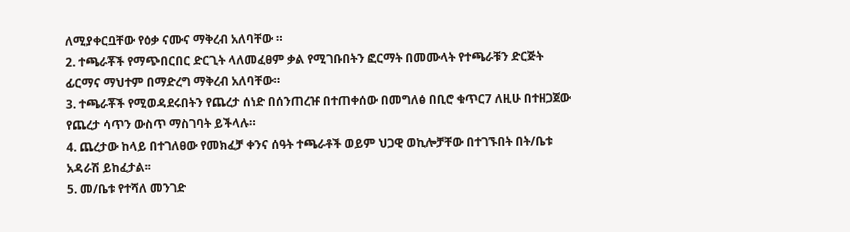ለሚያቀርቧቸው የዕቃ ናሙና ማቅረብ አለባቸው ።
2. ተጫራቾች የማጭበርበር ድርጊት ላለመፈፀም ቃል የሚገቡበትን ፎርማት በመሙላት የተጫራቹን ድርጅት ፊርማና ማህተም በማድረግ ማቅረብ አለባቸው።
3. ተጫራቾች የሚወዳደሩበትን የጨረታ ሰነድ በሰንጠረዡ በተጠቀሰው በመግለፅ በቢሮ ቁጥር7 ለዚሁ በተዘጋጀው የጨረታ ሳጥን ውስጥ ማስገባት ይችላሉ።
4. ጨረታው ከላይ በተገለፀው የመክፈቻ ቀንና ሰዓት ተጫራቶች ወይም ህጋዊ ወኪሎቻቸው በተገኙበት በት/ቤቱ አዳራሽ ይከፈታል፡፡
5. መ/ቤቱ የተሻለ መንገድ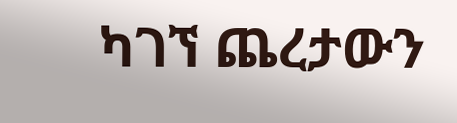ካገኘ ጨረታውን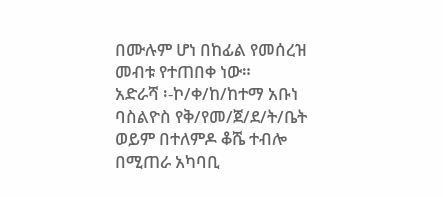በሙሉም ሆነ በከፊል የመሰረዝ መብቱ የተጠበቀ ነው።
አድራሻ ፡-ኮ/ቀ/ከ/ከተማ አቡነ ባስልዮስ የቅ/የመ/ጀ/ደ/ት/ቤት ወይም በተለምዶ ቆሼ ተብሎ በሚጠራ አካባቢ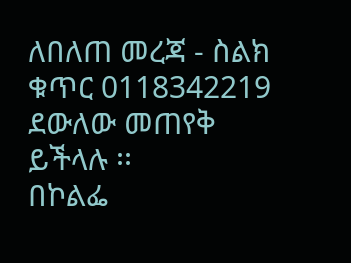ለበለጠ መረጃ - ስልክ ቁጥር 0118342219 ደውለው መጠየቅ ይችላሉ ፡፡
በኮልፌ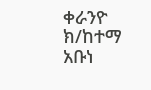ቀራንዮ ክ/ከተማ አቡነ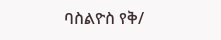ባስልዮስ የቅ/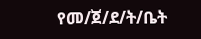የመ/ጀ/ደ/ት/ቤት